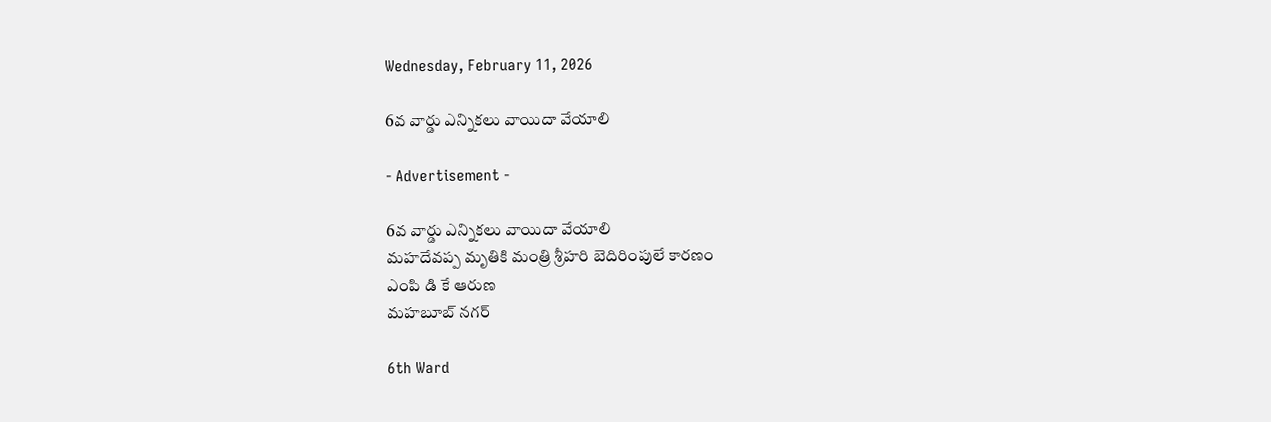Wednesday, February 11, 2026

6వ వార్డు ఎన్నికలు వాయిదా వేయాలి

- Advertisement -

6వ వార్డు ఎన్నికలు వాయిదా వేయాలి
మహదేవప్ప మృతికి మంత్రి శ్రీహరి బెదిరింపులే కారణం
ఎంపి డి కే ఆరుణ
మహబూబ్ నగర్

6th Ward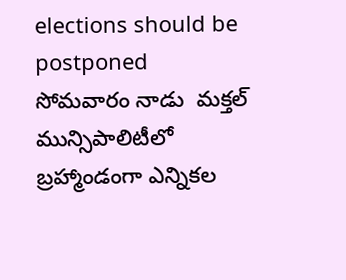elections should be postponed
సోమవారం నాడు  మక్తల్ మున్సిపాలిటీలో బ్రహ్మాండంగా ఎన్నికల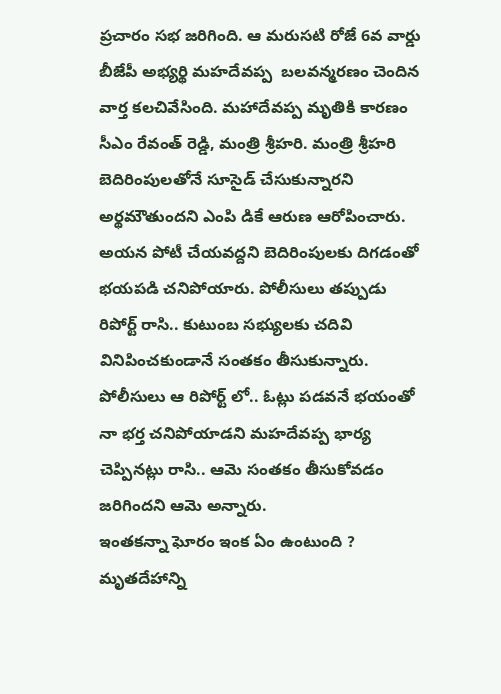ప్రచారం సభ జరిగింది. ఆ మరుసటి రోజే 6వ వార్డు బీజేపీ అభ్యర్థి మహదేవప్ప  బలవన్మరణం చెందిన వార్త కలచివేసింది. మహాదేవప్ప మృతికి కారణం సీఎం రేవంత్ రెడ్డి, మంత్రి శ్రీహరి. మంత్రి శ్రీహరి బెదిరింపులతోనే సూసైడ్ చేసుకున్నారని అర్థమౌతుందని ఎంపి డికే ఆరుణ ఆరోపించారు. అయన పోటీ చేయవద్దని బెదిరింపులకు దిగడంతో భయపడి చనిపోయారు. పోలీసులు తప్పుడు రిపోర్ట్ రాసి.. కుటుంబ సభ్యులకు చదివి వినిపించకుండానే సంతకం తీసుకున్నారు.
పోలీసులు ఆ రిపోర్ట్ లో.. ఓట్లు పడవనే భయంతో నా భర్త చనిపోయాడని మహదేవప్ప భార్య చెప్పినట్లు రాసి.. ఆమె సంతకం తీసుకోవడం జరిగిందని ఆమె అన్నారు.
ఇంతకన్నా ఘోరం ఇంక ఏం ఉంటుంది ?
మృతదేహాన్ని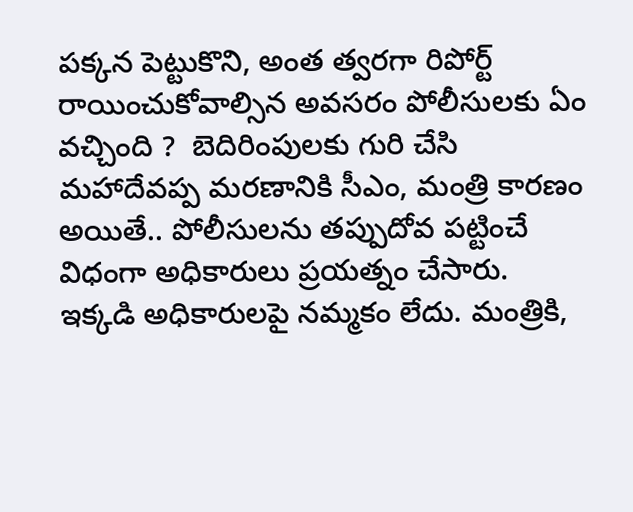పక్కన పెట్టుకొని, అంత త్వరగా రిపోర్ట్ రాయించుకోవాల్సిన అవసరం పోలీసులకు ఏం వచ్చింది ?  బెదిరింపులకు గురి చేసి మహాదేవప్ప మరణానికి సీఎం, మంత్రి కారణం అయితే.. పోలీసులను తప్పుదోవ పట్టించే విధంగా అధికారులు ప్రయత్నం చేసారు.  ఇక్కడి అధికారులపై నమ్మకం లేదు. మంత్రికి,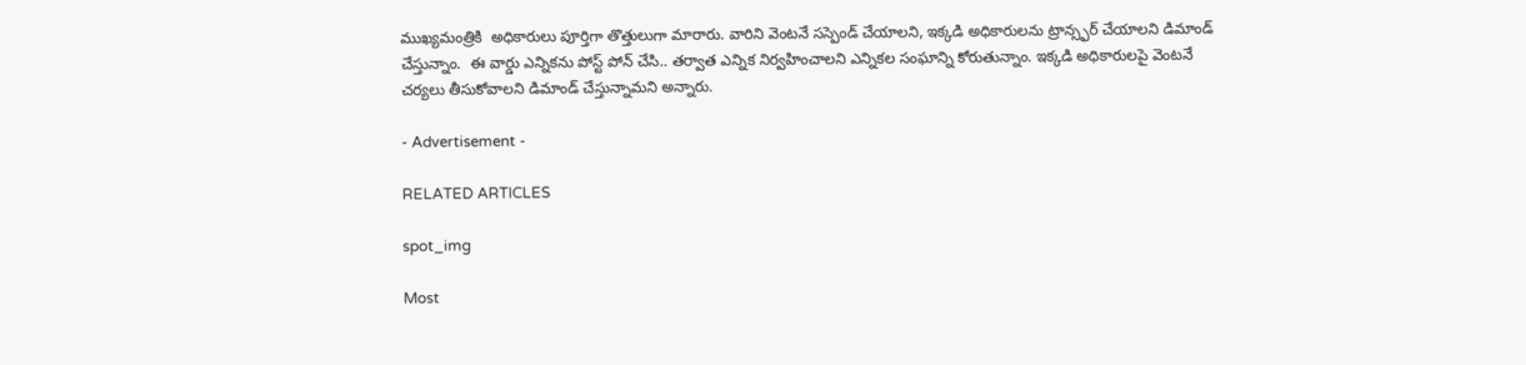ముఖ్యమంత్రికి  అధికారులు పూర్తిగా తొత్తులుగా మారారు. వారిని వెంటనే సస్పెండ్ చేయాలని, ఇక్కడి అధికారులను ట్రాన్స్ఫర్ చేయాలని డిమాండ్ చేస్తున్నాం.  ఈ వార్డు ఎన్నికను పోస్ట్ పోన్ చేసి.. తర్వాత ఎన్నిక నిర్వహించాలని ఎన్నికల సంఘాన్ని కోరుతున్నాం. ఇక్కడి అధికారులపై వెంటనే చర్యలు తీసుకోవాలని డిమాండ్ చేస్తున్నామని అన్నారు.

- Advertisement -

RELATED ARTICLES

spot_img

Most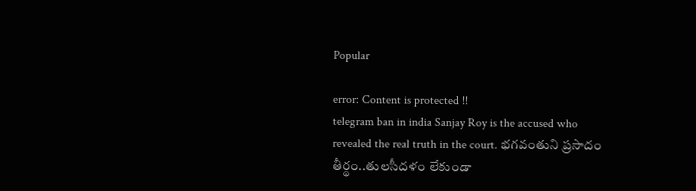Popular

error: Content is protected !!
telegram ban in india Sanjay Roy is the accused who revealed the real truth in the court. భగవంతుని ప్రసాదం తీర్థం..తులసీదళం లేకుండా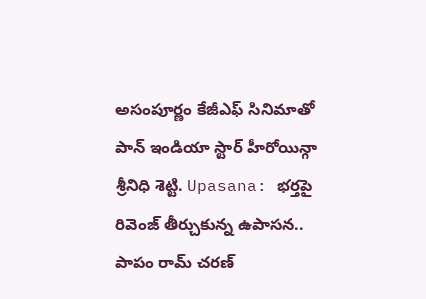అసంపూర్ణం కేజీఎఫ్ సినిమాతో పాన్ ఇండియా స్టార్ హీరోయిన్గా శ్రీనిధి శెట్టి. Upasana: భర్తపై రివెంజ్ తీర్చుకున్న ఉపాసన.. పాపం రామ్ చరణ్